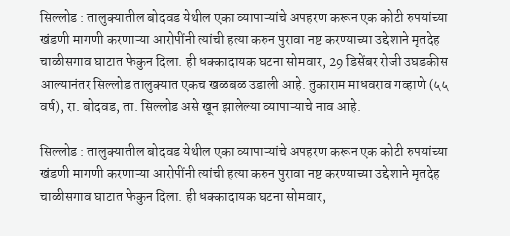सिल्लोड : तालुक्यातील बोदवड येथील एका व्यापाऱ्यांचे अपहरण करून एक कोटी रुपयांच्या खंडणी मागणी करणाऱ्या आरोपींनी त्यांची हत्या करुन पुरावा नष्ट करण्याच्या उद्देशाने मृतदेह चाळीसगाव घाटात फेकुन दिला. ही धक्कादायक घटना सोमवार, 29 डिसेंबर रोजी उघडकीस आल्यानंतर सिल्लोड तालुक्यात एकच खळबळ उडाली आहे. तुकाराम माधवराव गव्हाणे (५५ वर्ष), रा. बोदवड, ता. सिल्लोड असे खून झालेल्या व्यापाऱ्याचे नाव आहे.

सिल्लोड : तालुक्यातील बोदवड येथील एका व्यापाऱ्यांचे अपहरण करून एक कोटी रुपयांच्या खंडणी मागणी करणाऱ्या आरोपींनी त्यांची हत्या करुन पुरावा नष्ट करण्याच्या उद्देशाने मृतदेह चाळीसगाव घाटात फेकुन दिला. ही धक्कादायक घटना सोमवार,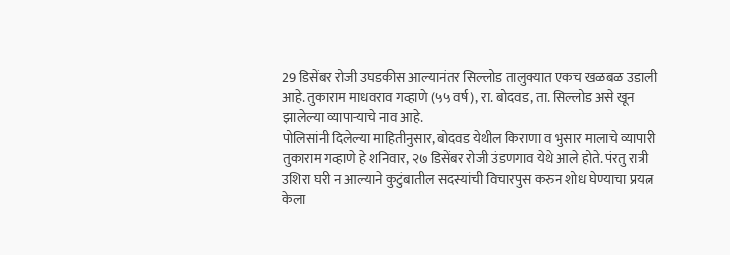29 डिसेंबर रोजी उघडकीस आल्यानंतर सिल्लोड तालुक्यात एकच खळबळ उडाली आहे. तुकाराम माधवराव गव्हाणे (५५ वर्ष), रा. बोदवड, ता. सिल्लोड असे खून झालेल्या व्यापाऱ्याचे नाव आहे.
पोलिसांनी दिलेल्या माहितीनुसार, बोदवड येथील किराणा व भुसार मालाचे व्यापारी तुकाराम गव्हाणे हे शनिवार, २७ डिसेंबर रोजी उंडणगाव येथे आले होते. पंरतु रात्री उशिरा घरी न आल्याने कुटुंबातील सदस्यांची विचारपुस करुन शोध घेण्याचा प्रयत्न केला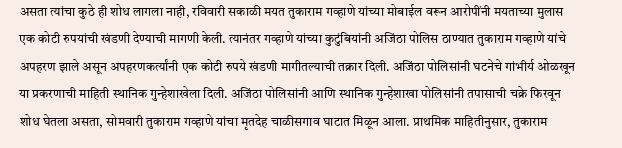असता त्यांचा कुठे ही शोध लागला नाही, रविवारी सकाळी मयत तुकाराम गव्हाणे यांच्या मोबाईल वरून आरोपींनी मयताच्या मुलास एक कोटी रुपयांची खंडणी देण्याची मागणी केली. त्यानंतर गव्हाणे यांच्या कुटुंबियांनी अजिंठा पोलिस ठाण्यात तुकाराम गव्हाणे यांचे अपहरण झाले असून अपहरणकर्त्यांनी एक कोटी रुपये खंडणी मागीतल्याची तक्रार दिली. अजिंठा पोलिसांनी घटनेचे गांभीर्य ओळखून या प्रकरणाची माहिती स्थानिक गुन्हेशाखेला दिली. अजिंठा पोलिसांनी आणि स्थानिक गुन्हेशाखा पोलिसांनी तपासाची चक्रे फिरवून शोध घेतला असता, सोमवारी तुकाराम गव्हाणे यांचा मृतदेह चाळीसगाव घाटात मिळून आला. प्राथमिक माहितीनुसार, तुकाराम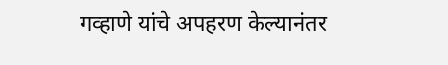गव्हाणे यांचे अपहरण केल्यानंतर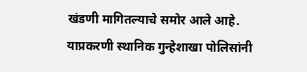खंडणी मागितल्याचे समोर आले आहे. याप्रकरणी स्थानिक गुन्हेशाखा पोलिसांनी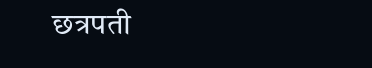छत्रपती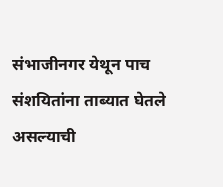संभाजीनगर येथून पाच संशयितांना ताब्यात घेतले असल्याची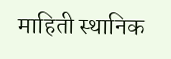माहिती स्थानिक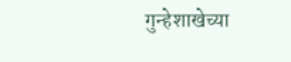गुन्हेशाखेच्या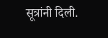सूत्रांनी दिली.